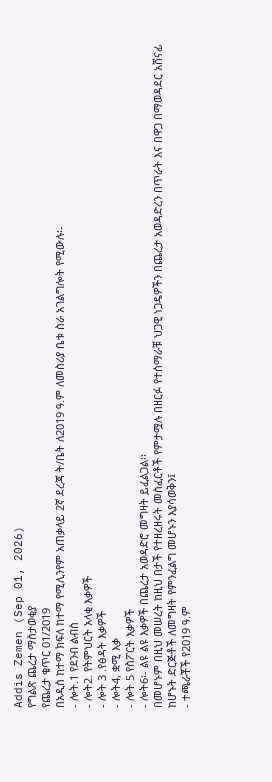Addis Zemen (Sep 01, 2026)
የግልጽ ጨረታ ማስታወቂያ
የጨረታ ቁጥር 01/2019
በአዲስ ከተማ ክፍለ ከተማ የሚሊንየም አጠቃላይ 2ኛ ደረጃ ት/ቤት ለ2019 ዓ.ም ለመስሪያ ቤቱ ስራ አገልግሎት የሚውሉ፡-
- ሎት.1 የደንብ ልብስ
- ሎት2. የትምህርት አላቂ እቃዎች
- ሎት 3 .የፅዳት እቃዎች
- ሎት4, ቋሚ እቃ
- ሎት 5 የስፖርት እቃዎች
- ሎት6፡- ልዩ ልዩ እቃዎች በጨረታ አወዳድሮ መግዛት ይፈልጋል፡፡
በመሆኑም በዚህ መሠረት ከዚህ በታች የተዘረዘሩት መስፈርቶች የምታሟሉ በዘርፉ የተሰማራቹ ህጋዊ ነጋዴዎችን በጨረታ አወዳድረን በጥራት እና በዋጋ በማወዳደር አሸናፊ ከሆኑት ድርጅቶች ለመግዛት የምንፈልግ መሆኑን እያሳወቅን፤
- ተጫራቾች የ2019 ዓ.ም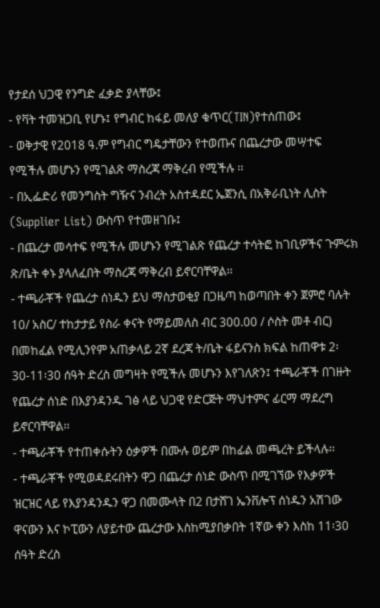የታደሰ ህጋዊ የንግድ ፈቃድ ያላቸው፤
- የቫት ተመዝጋቢ የሆኑ፤ የግብር ከፋይ መለያ ቁጥር(TIN)የተሰጠው፤
- ወቅታዊ የ2018 ዓ.ም የግብር ግዴታቸውን የተወጡና በጨረታው መሣተፍ የሚችሉ መሆኑን የሚገልጽ ማስረጃ ማቅረብ የሚችሉ ፡፡
- በኢፌድሪ የመንግስት ግዥና ንብረት አስተዳደር ኤጀንሲ በአቅራቢነት ሊስት (Supplier List) ውስጥ የተመዘገቡ፤
- በጨረታ መሳተፍ የሚችሉ መሆኑን የሚገልጽ የጨረታ ተሳትፎ ከገቢዎችና ጉምሩክ ጽ/ቤት ቀኑ ያላለፈበት ማስረጃ ማቅረብ ይኖርባቸዋል፡፡
- ተጫራቾች የጨረታ ሰነዱን ይህ ማስታወቂያ በጋዜጣ ከወጣበት ቀን ጀምሮ ባሉት 10/ አስር/ ተከታታይ የስራ ቀናት የማይመለስ ብር 300.00 / ሶስት መቶ ብር) በመከፈል የሚሊንየም አጠቃላይ 2ኛ ደረጃ ት/ቤት ፋይናንስ ክፍል ከጠዋቱ 2፡30-11፡30 ሰዓት ድረስ መግዛት የሚችሉ መሆኑን እየገለጽን፤ ተጫራቾች በገዙት የጨረታ ሰነድ በእያንዳንዱ ገፅ ላይ ህጋዊ የድርጅት ማህተምና ፊርማ ማደረግ ይኖርባቸዋል፡፡
- ተጫራቾች የተጠቀሱትን ዕቃዎች በሙሉ ወይም በከፊል መጫረት ይችላሉ፡፡
- ተጫራቾች የሚወዳደሩበትን ዋጋ በጨረታ ሰነድ ውስጥ በሚገኘው የእቃዎች ዝርዝር ላይ የእያንዳንዱን ዋጋ በመሙላት በ2 በታሸገ ኤንቨሎፕ ሰነዱን አሽገው ዋናውን እና ኮፒውን ለያይተው ጨረታው እስከሚያበቃበት 1ኛው ቀን እስከ 11፡30 ሰዓት ድረስ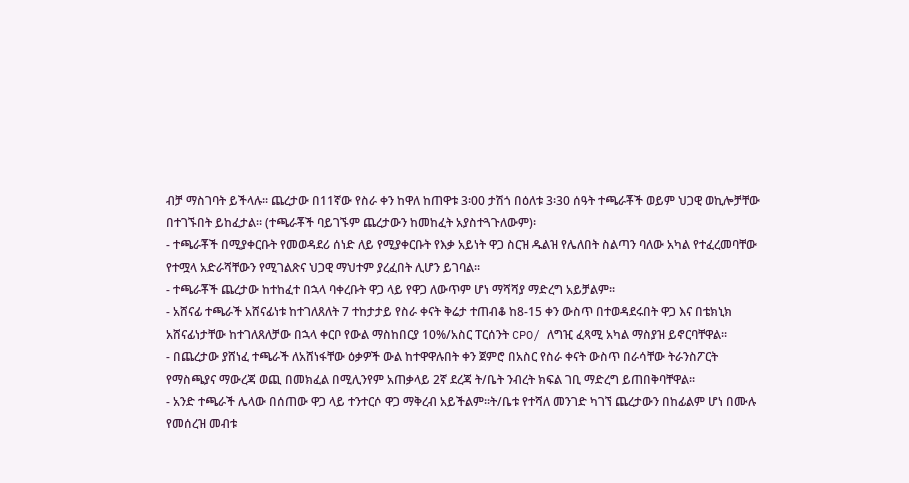ብቻ ማስገባት ይችላሉ፡፡ ጨረታው በ11ኛው የስራ ቀን ከዋለ ከጠዋቱ 3፡00 ታሽጎ በዕለቱ 3፡30 ሰዓት ተጫራቾች ወይም ህጋዊ ወኪሎቻቸው በተገኙበት ይከፈታል፡፡ (ተጫራቾች ባይገኙም ጨረታውን ከመከፈት አያስተጓጉለውም)፡
- ተጫራቾች በሚያቀርቡት የመወዳደሪ ሰነድ ለይ የሚያቀርቡት የእቃ አይነት ዋጋ ስርዝ ዱልዝ የሌለበት ስልጣን ባለው አካል የተፈረመባቸው የተሟላ አድራሻቸውን የሚገልጽና ህጋዊ ማህተም ያረፈበት ሊሆን ይገባል፡፡
- ተጫራቾች ጨረታው ከተከፈተ በኋላ ባቀረቡት ዋጋ ላይ የዋጋ ለውጥም ሆነ ማሻሻያ ማድረግ አይቻልም፡፡
- አሸናፊ ተጫራች አሸናፊነቱ ከተገለጸለት 7 ተከታታይ የስራ ቀናት ቅሬታ ተጠብቆ ከ8-15 ቀን ውስጥ በተወዳደሩበት ዋጋ እና በቴክኒክ አሸናፊነታቸው ከተገለጸለቻው በኋላ ቀርቦ የውል ማስከበርያ 10%/አስር ፐርሰንት CPO/ ለግዢ ፈጻሚ አካል ማስያዝ ይኖርባቸዋል፡፡
- በጨረታው ያሸነፈ ተጫራች ለአሸነፋቸው ዕቃዎች ውል ከተዋዋሉበት ቀን ጀምሮ በአስር የስራ ቀናት ውስጥ በራሳቸው ትራንስፖርት የማስጫያና ማውረጃ ወጪ በመክፈል በሚሊንየም አጠቃላይ 2ኛ ደረጃ ት/ቤት ንብረት ክፍል ገቢ ማድረግ ይጠበቅባቸዋል፡፡
- አንድ ተጫራች ሌላው በሰጠው ዋጋ ላይ ተንተርሶ ዋጋ ማቅረብ አይችልም፡፡ት/ቤቱ የተሻለ መንገድ ካገኘ ጨረታውን በከፊልም ሆነ በሙሉ የመሰረዝ መብቱ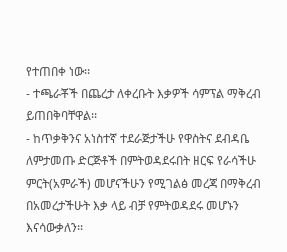የተጠበቀ ነው፡፡
- ተጫራቾች በጨረታ ለቀረቡት እቃዎች ሳምፕል ማቅረብ ይጠበቅባቸዋል፡፡
- ከጥቃቅንና አነስተኛ ተደራጅታችሁ የዋስትና ደብዳቤ ለምታመጡ ድርጅቶች በምትወዳደሩበት ዘርፍ የራሳችሁ ምርት(አምራች) መሆናችሁን የሚገልፅ መረጃ በማቅረብ በአመረታችሁት እቃ ላይ ብቻ የምትወዳደሩ መሆኑን እናሳውቃለን፡፡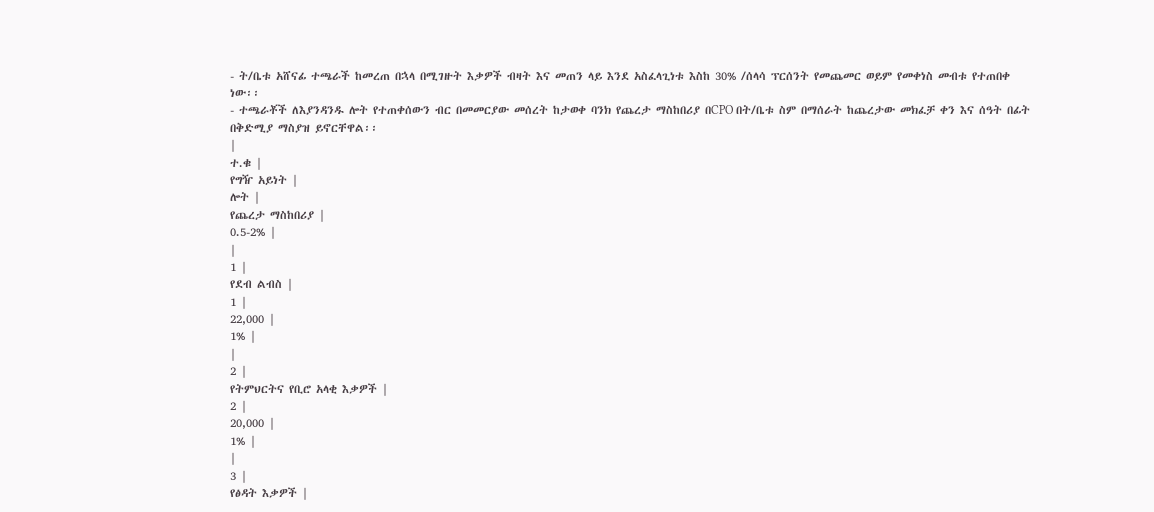- ት/ቤቱ አሸናፊ ተጫራች ከመረጠ በኋላ በሚገዙት እቃዎች ብዛት እና መጠን ላይ እንደ አስፈላጊነቱ እስከ 30% /ሰላሳ ፕርሰንት የመጨመር ወይም የመቀነስ መብቱ የተጠበቀ ነው፡፡
- ተጫራቾች ለእያንዳንዱ ሎት የተጠቀሰውን ብር በመመርያው መሰረት ከታወቀ ባንክ የጨረታ ማስከበሪያ በCPO በት/ቤቱ ስም በማሰራት ከጨረታው መክፈቻ ቀን እና ሰዓት በፊት በቅድሚያ ማስያዝ ይኖርቸዋል፡፡
|
ተ.ቁ |
የግዥ አይነት |
ሎት |
የጨረታ ማስከበሪያ |
0.5-2% |
|
1 |
የደብ ልብስ |
1 |
22,000 |
1% |
|
2 |
የትምህርትና የቢሮ አላቂ እቃዎች |
2 |
20,000 |
1% |
|
3 |
የፅዳት እቃዎች |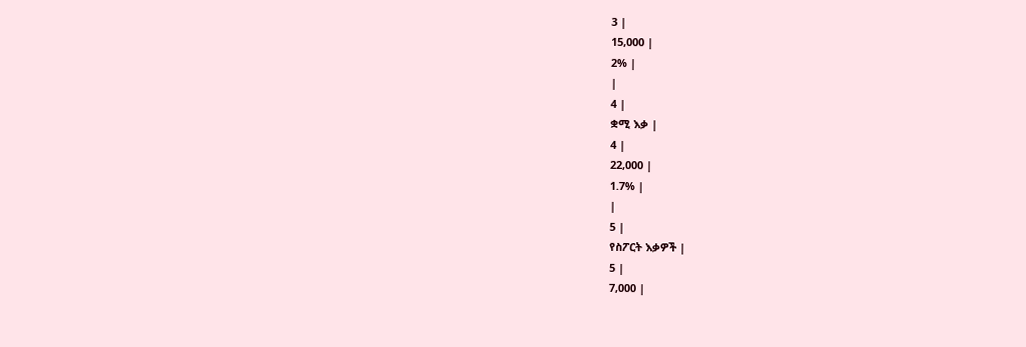3 |
15,000 |
2% |
|
4 |
ቋሚ እቃ |
4 |
22,000 |
1.7% |
|
5 |
የስፖርት እቃዎች |
5 |
7,000 |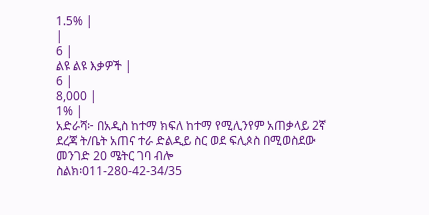1.5% |
|
6 |
ልዩ ልዩ እቃዎች |
6 |
8,000 |
1% |
አድራሻ፦ በአዲስ ከተማ ክፍለ ከተማ የሚሊንየም አጠቃላይ 2ኛ ደረጃ ት/ቤት አጠና ተራ ድልዲይ ስር ወደ ፍሊጶስ በሚወስደው መንገድ 20 ሜትር ገባ ብሎ
ስልክ፡011-280-42-34/35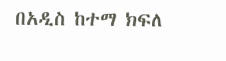በአዲስ ከተማ ክፍለ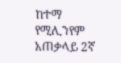ከተማ የሚሊንየም አጠቃላይ 2ኛ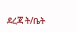ደረጃ ት/ቤት